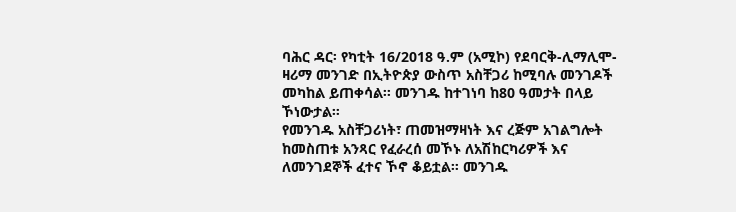ባሕር ዳር፡ የካቲት 16/2018 ዓ.ም (አሚኮ) የደባርቅ-ሊማሊሞ- ዛሪማ መንገድ በኢትዮጵያ ውስጥ አስቸጋሪ ከሚባሉ መንገዶች መካከል ይጠቀሳል፡፡ መንገዱ ከተገነባ ከ80 ዓመታት በላይ ኾነውታል።
የመንገዱ አስቸጋሪነት፣ ጠመዝማዛነት እና ረጅም አገልግሎት ከመስጠቱ አንጻር የፈራረሰ መኾኑ ለአሽከርካሪዎች እና ለመንገደኞች ፈተና ኾኖ ቆይቷል። መንገዱ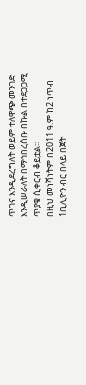ጥገና እንዲደረግለት ወይም ተለዋጭ መንገድ እንዲሠራለት በማኅበረሰቡ በኩል በተደጋጋሚ ጥያቄ ሲቀርብ ቆይቷል፡፡
በዚህ መነሻነትም በ2011 ዓ.ም ከ2 ነጥብ 1ቢሊዮን ብር በላይ በጀት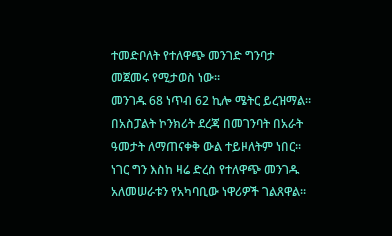ተመድቦለት የተለዋጭ መንገድ ግንባታ መጀመሩ የሚታወስ ነው፡፡
መንገዱ 68 ነጥብ 62 ኪሎ ሜትር ይረዝማል። በአስፓልት ኮንክሪት ደረጃ በመገንባት በአራት ዓመታት ለማጠናቀቅ ውል ተይዞለትም ነበር፡፡
ነገር ግን እስከ ዛሬ ድረስ የተለዋጭ መንገዱ አለመሠራቱን የአካባቢው ነዋሪዎች ገልጸዋል።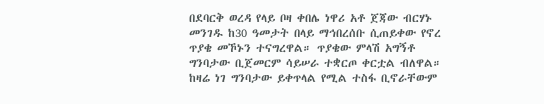በደባርቅ ወረዳ የላይ ቦዛ ቀበሌ ነዋሪ አቶ ጀጃው ብርሃኑ መንገዱ ከ30 ዓመታት በላይ ማኅበረሰቡ ሲጠይቀው የኖረ ጥያቄ መኾኑን ተናግረዋል። ጥያቄው ምላሽ አግኝቶ ግንባታው ቢጀመርም ሳይሠራ ተቋርጦ ቀርቷል ብለዋል።
ከዛሬ ነገ ግንባታው ይቀጥላል የሚል ተስፋ ቢኖራቸውም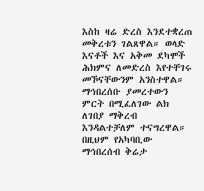እስከ ዛሬ ድረስ እንደተቋረጠ መቅረቱን ገልጸዋል። ወላድ እናቶች እና አቅመ ደካሞች ሕክምና ለመድረስ እየተቸገሩ መኾናቸውንም አንስተዋል።
ማኅበረሰቡ ያመረተውን ምርት በሚፈለገው ልክ ለገበያ ማቅረብ እንዳልተቻለም ተናግረዋል። በዚህም የአካባቢው ማኅበረሰብ ቅሬታ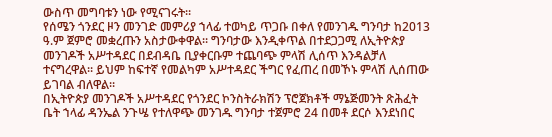ውስጥ መግባቱን ነው የሚናገሩት።
የሰሜን ጎንደር ዞን መንገድ መምሪያ ኀላፊ ተወካይ ጥጋቡ በቀለ የመንገዱ ግንባታ ከ2013 ዓ.ም ጀምሮ መቋረጡን አስታውቀዋል። ግንባታው እንዲቀጥል በተደጋጋሚ ለኢትዮጵያ መንገዶች አሥተዳደር በደብዳቤ ቢያቀርቡም ተጨባጭ ምላሽ ሊሰጥ እንዳልቻለ ተናግረዋል። ይህም ከፍተኛ የመልካም አሥተዳደር ችግር የፈጠረ በመኾኑ ምላሽ ሊሰጠው ይገባል ብለዋል።
በኢትዮጵያ መንገዶች አሥተዳደር የጎንደር ኮንስትራክሽን ፕሮጀክቶች ማኔጅመንት ጽሕፈት ቤት ኀላፊ ዳንኤል ንጉሤ የተለዋጭ መንገዱ ግንባታ ተጀምሮ 24 በመቶ ደርሶ እንደነበር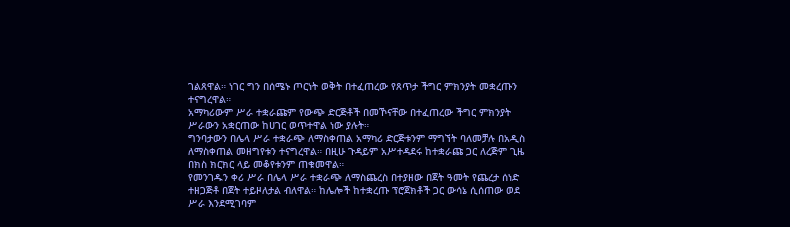ገልጸዋል። ነገር ግን በሰሜኑ ጦርነት ወቅት በተፈጠረው የጸጥታ ችግር ምክንያት መቋረጡን ተናግረዋል።
አማካሪውም ሥራ ተቋራጩም የውጭ ድርጅቶች በመኾናቸው በተፈጠረው ችግር ምክንያት ሥራውን አቋርጠው ከሀገር ወጥተዋል ነው ያሉት።
ግንባታውን በሌላ ሥራ ተቋራጭ ለማስቀጠል አማካሪ ድርጅቱንም ማግኘት ባለመቻሉ በአዲስ ለማስቀጠል መዘግየቱን ተናግረዋል። በዚሁ ጉዳይም አሥተዳደሩ ከተቋራጩ ጋር ለረጅም ጊዜ በክስ ክርክር ላይ መቆየቱንም ጠቁመዋል።
የመንገዱን ቀሪ ሥራ በሌላ ሥራ ተቋራጭ ለማስጨረስ በተያዘው በጀት ዓመት የጨረታ ሰነድ ተዘጋጅቶ በጀት ተይዞለታል ብለዋል። ከሌሎች ከተቋረጡ ፕሮጀክቶች ጋር ውሳኔ ሲሰጠው ወደ ሥራ እንደሚገባም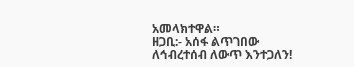አመላክተዋል።
ዘጋቢ:- አሰፋ ልጥገበው
ለኅብረተሰብ ለውጥ እንተጋለን!